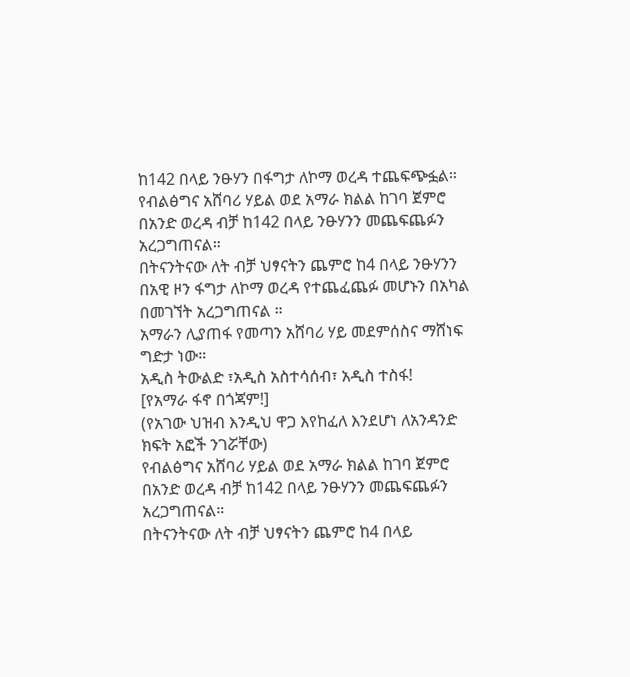ከ142 በላይ ንፁሃን በፋግታ ለኮማ ወረዳ ተጨፍጭፏል።
የብልፅግና አሸባሪ ሃይል ወደ አማራ ክልል ከገባ ጀምሮ በአንድ ወረዳ ብቻ ከ142 በላይ ንፁሃንን መጨፍጨፉን አረጋግጠናል።
በትናንትናው ለት ብቻ ህፃናትን ጨምሮ ከ4 በላይ ንፁሃንን በአዊ ዞን ፋግታ ለኮማ ወረዳ የተጨፈጨፉ መሆኑን በአካል በመገኘት አረጋግጠናል ።
አማራን ሊያጠፋ የመጣን አሸባሪ ሃይ መደምሰስና ማሸነፍ ግድታ ነው።
አዲስ ትውልድ ፣አዲስ አስተሳሰብ፣ አዲስ ተስፋ!
[የአማራ ፋኖ በጎጃም!]
(የአገው ህዝብ እንዲህ ዋጋ እየከፈለ እንደሆነ ለአንዳንድ ክፍት አፎች ንገሯቸው)
የብልፅግና አሸባሪ ሃይል ወደ አማራ ክልል ከገባ ጀምሮ በአንድ ወረዳ ብቻ ከ142 በላይ ንፁሃንን መጨፍጨፉን አረጋግጠናል።
በትናንትናው ለት ብቻ ህፃናትን ጨምሮ ከ4 በላይ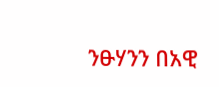ንፁሃንን በአዊ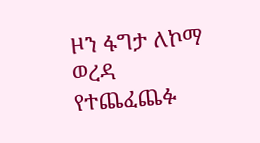ዞን ፋግታ ለኮማ ወረዳ የተጨፈጨፉ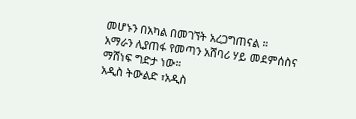መሆኑን በአካል በመገኘት አረጋግጠናል ።
አማራን ሊያጠፋ የመጣን አሸባሪ ሃይ መደምሰስና ማሸነፍ ግድታ ነው።
አዲስ ትውልድ ፣አዲስ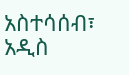አስተሳሰብ፣ አዲስ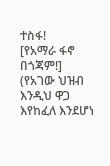ተስፋ!
[የአማራ ፋኖ በጎጃም!]
(የአገው ህዝብ እንዲህ ዋጋ እየከፈለ እንደሆነ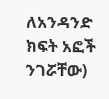ለአንዳንድ ክፍት አፎች ንገሯቸው)